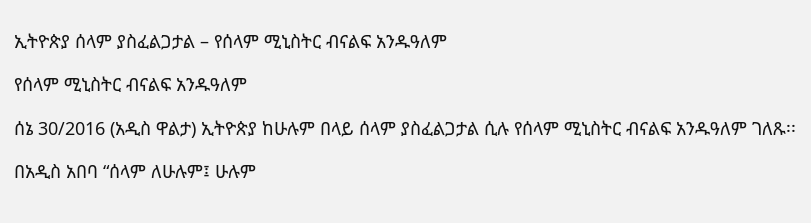ኢትዮጵያ ሰላም ያስፈልጋታል – የሰላም ሚኒስትር ብናልፍ አንዱዓለም

የሰላም ሚኒስትር ብናልፍ አንዱዓለም

ሰኔ 30/2016 (አዲስ ዋልታ) ኢትዮጵያ ከሁሉም በላይ ሰላም ያስፈልጋታል ሲሉ የሰላም ሚኒስትር ብናልፍ አንዱዓለም ገለጹ፡፡

በአዲስ አበባ “ሰላም ለሁሉም፤ ሁሉም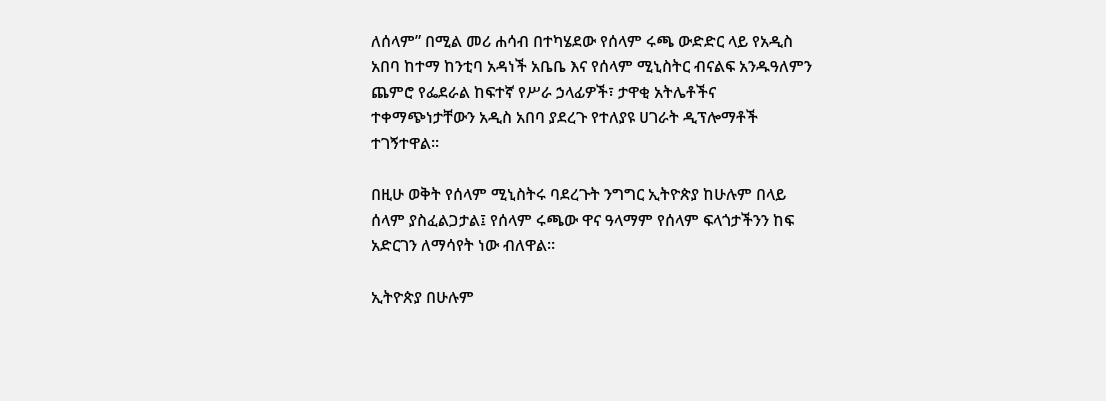ለሰላም” በሚል መሪ ሐሳብ በተካሄደው የሰላም ሩጫ ውድድር ላይ የአዲስ አበባ ከተማ ከንቲባ አዳነች አቤቤ እና የሰላም ሚኒስትር ብናልፍ አንዱዓለምን ጨምሮ የፌደራል ከፍተኛ የሥራ ኃላፊዎች፣ ታዋቂ አትሌቶችና ተቀማጭነታቸውን አዲስ አበባ ያደረጉ የተለያዩ ሀገራት ዲፕሎማቶች ተገኝተዋል።

በዚሁ ወቅት የሰላም ሚኒስትሩ ባደረጉት ንግግር ኢትዮጵያ ከሁሉም በላይ ሰላም ያስፈልጋታል፤ የሰላም ሩጫው ዋና ዓላማም የሰላም ፍላጎታችንን ከፍ አድርገን ለማሳየት ነው ብለዋል።

ኢትዮጵያ በሁሉም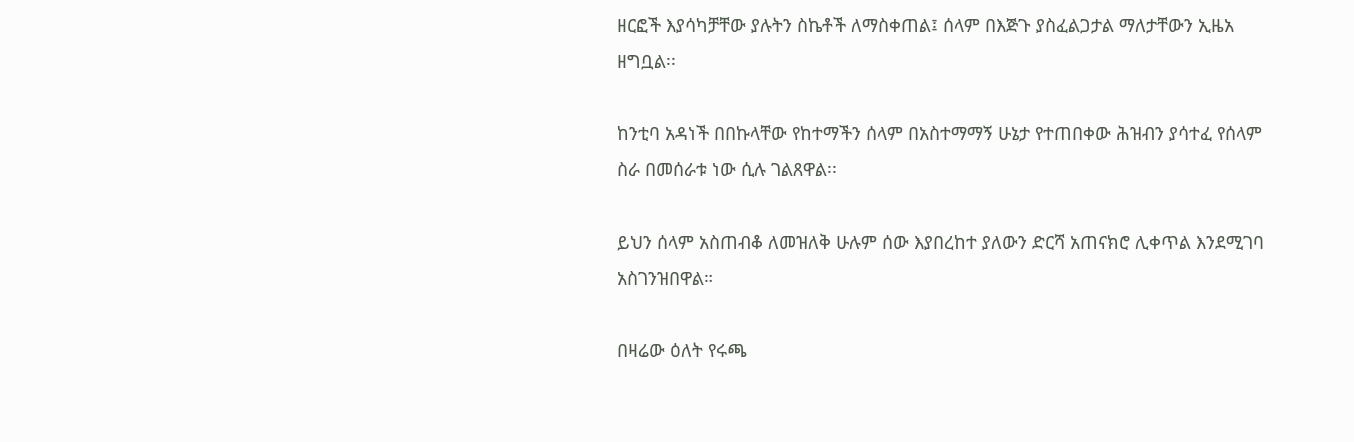ዘርፎች እያሳካቻቸው ያሉትን ስኬቶች ለማስቀጠል፤ ሰላም በእጅጉ ያስፈልጋታል ማለታቸውን ኢዜአ ዘግቧል፡፡

ከንቲባ አዳነች በበኩላቸው የከተማችን ሰላም በአስተማማኝ ሁኔታ የተጠበቀው ሕዝብን ያሳተፈ የሰላም ስራ በመሰራቱ ነው ሲሉ ገልጸዋል፡፡

ይህን ሰላም አስጠብቆ ለመዝለቅ ሁሉም ሰው እያበረከተ ያለውን ድርሻ አጠናክሮ ሊቀጥል እንደሚገባ አስገንዝበዋል።

በዛሬው ዕለት የሩጫ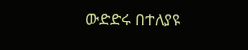ውድድሩ በተለያዩ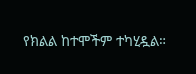የክልል ከተሞችም ተካሂዷል።